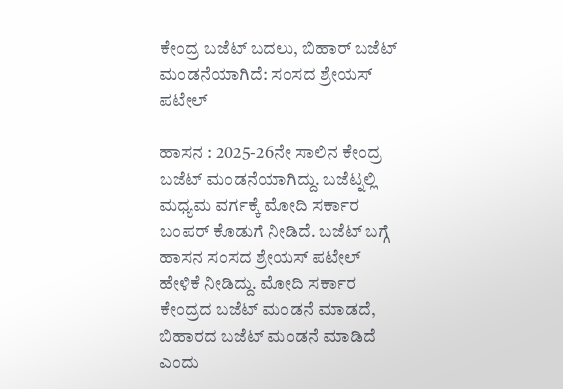ಕೇಂದ್ರ ಬಜೆಟ್ ಬದಲು, ಬಿಹಾರ್ ಬಜೆಟ್ ಮಂಡನೆಯಾಗಿದೆ: ಸಂಸದ ಶ್ರೇಯಸ್ ಪಟೇಲ್

ಹಾಸನ : 2025-26ನೇ ಸಾಲಿನ ಕೇಂದ್ರ ಬಜೆಟ್ ಮಂಡನೆಯಾಗಿದ್ದು. ಬಜೆಟ್ನಲ್ಲಿ ಮಧ್ಯಮ ವರ್ಗಕ್ಕೆ ಮೋದಿ ಸರ್ಕಾರ ಬಂಪರ್ ಕೊಡುಗೆ ನೀಡಿದೆ. ಬಜೆಟ್ ಬಗ್ಗೆ ಹಾಸನ ಸಂಸದ ಶ್ರೇಯಸ್ ಪಟೇಲ್ ಹೇಳಿಕೆ ನೀಡಿದ್ದು. ಮೋದಿ ಸರ್ಕಾರ ಕೇಂದ್ರದ ಬಜೆಟ್ ಮಂಡನೆ ಮಾಡದೆ, ಬಿಹಾರದ ಬಜೆಟ್ ಮಂಡನೆ ಮಾಡಿದೆ ಎಂದು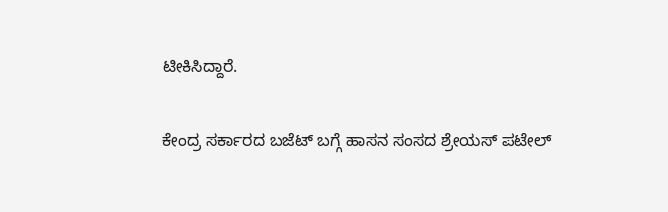ಟೀಕಿಸಿದ್ದಾರೆ.

ಕೇಂದ್ರ ಸರ್ಕಾರದ ಬಜೆಟ್ ಬಗ್ಗೆ ಹಾಸನ ಸಂಸದ ಶ್ರೇಯಸ್ ಪಟೇಲ್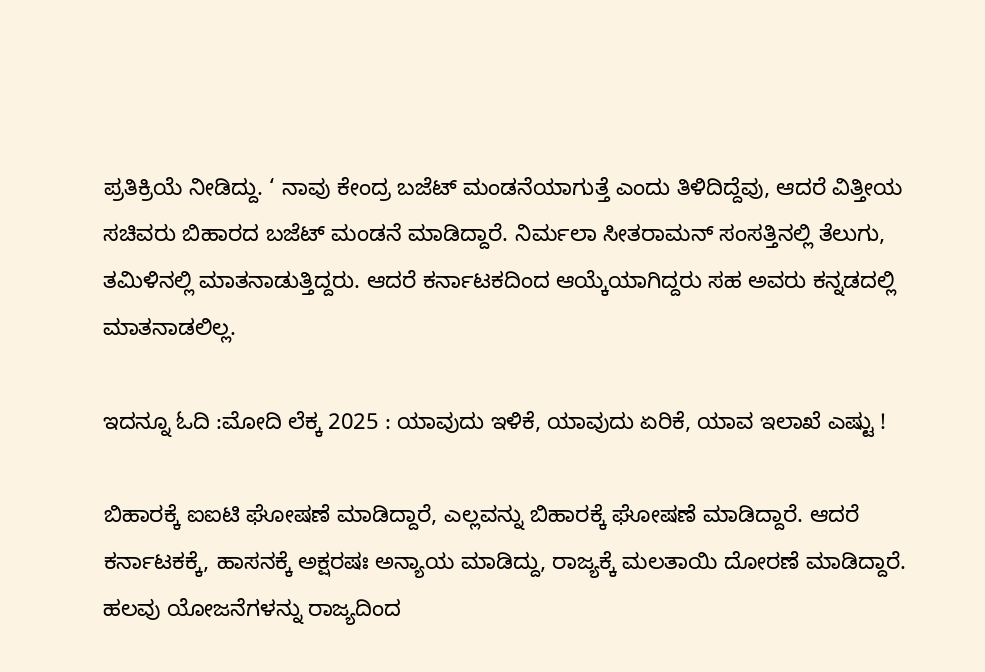ಪ್ರತಿಕ್ರಿಯೆ ನೀಡಿದ್ದು. ‘ ನಾವು ಕೇಂದ್ರ ಬಜೆಟ್ ಮಂಡನೆಯಾಗುತ್ತೆ ಎಂದು ತಿಳಿದಿದ್ದೆವು, ಆದರೆ ವಿತ್ತೀಯ ಸಚಿವರು ಬಿಹಾರದ ಬಜೆಟ್ ಮಂಡನೆ ಮಾಡಿದ್ದಾರೆ. ನಿರ್ಮಲಾ ಸೀತರಾಮನ್ ಸಂಸತ್ತಿನಲ್ಲಿ ತೆಲುಗು, ತಮಿಳಿನಲ್ಲಿ ಮಾತನಾಡುತ್ತಿದ್ದರು. ಆದರೆ ಕರ್ನಾಟಕದಿಂದ ಆಯ್ಕೆಯಾಗಿದ್ದರು ಸಹ ಅವರು ಕನ್ನಡದಲ್ಲಿ ಮಾತನಾಡಲಿಲ್ಲ.

ಇದನ್ನೂ ಓದಿ :ಮೋದಿ ಲೆಕ್ಕ 2025 : ಯಾವುದು ಇಳಿಕೆ, ಯಾವುದು ಏರಿಕೆ, ಯಾವ ಇಲಾಖೆ ಎಷ್ಟು !

ಬಿಹಾರಕ್ಕೆ ಐಐಟಿ ಘೋಷಣೆ ಮಾಡಿದ್ದಾರೆ, ಎಲ್ಲವನ್ನು ಬಿಹಾರಕ್ಕೆ ಘೋಷಣೆ ಮಾಡಿದ್ದಾರೆ. ಆದರೆ ಕರ್ನಾಟಕಕ್ಕೆ, ಹಾಸನಕ್ಕೆ ಅಕ್ಷರಷಃ ಅನ್ಯಾಯ ಮಾಡಿದ್ದು, ರಾಜ್ಯಕ್ಕೆ ಮಲತಾಯಿ ದೋರಣೆ ಮಾಡಿದ್ದಾರೆ. ಹಲವು ಯೋಜನೆಗಳನ್ನು ರಾಜ್ಯದಿಂದ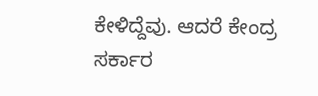ಕೇಳಿದ್ದೆವು. ಆದರೆ ಕೇಂದ್ರ ಸರ್ಕಾರ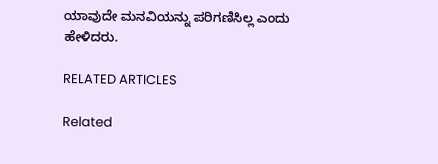ಯಾವುದೇ ಮನವಿಯನ್ನು ಪರಿಗಣಿಸಿಲ್ಲ ಎಂದು ಹೇಳಿದರು.

RELATED ARTICLES

Related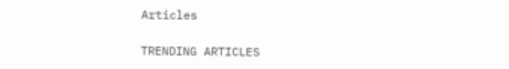Articles

TRENDING ARTICLES